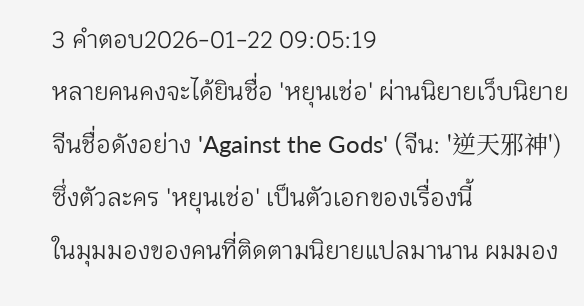3 คำตอบ2026-01-22 09:05:19
หลายคนคงจะได้ยินชื่อ 'หยุนเช่อ' ผ่านนิยายเว็บนิยายจีนชื่อดังอย่าง 'Against the Gods' (จีน: '逆天邪神') ซึ่งตัวละคร 'หยุนเช่อ' เป็นตัวเอกของเรื่องนี้
ในมุมมองของคนที่ติดตามนิยายแปลมานาน ผมมอง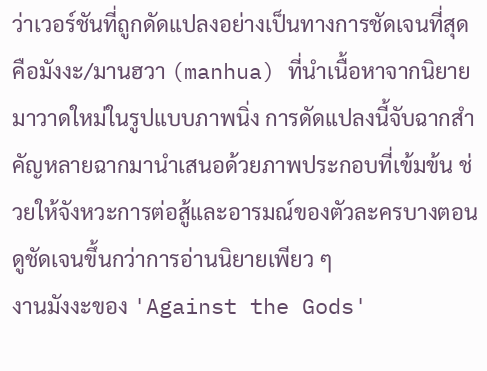ว่าเวอร์ชันที่ถูกดัดแปลงอย่างเป็นทางการชัดเจนที่สุดคือมังงะ/มานฮวา (manhua) ที่นำเนื้อหาจากนิยายมาวาดใหม่ในรูปแบบภาพนิ่ง การดัดแปลงนี้จับฉากสำคัญหลายฉากมานำเสนอด้วยภาพประกอบที่เข้มข้น ช่วยให้จังหวะการต่อสู้และอารมณ์ของตัวละครบางตอนดูชัดเจนขึ้นกว่าการอ่านนิยายเพียว ๆ
งานมังงะของ 'Against the Gods'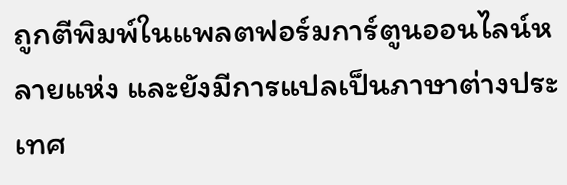ถูกตีพิมพ์ในแพลตฟอร์มการ์ตูนออนไลน์หลายแห่ง และยังมีการแปลเป็นภาษาต่างประเทศ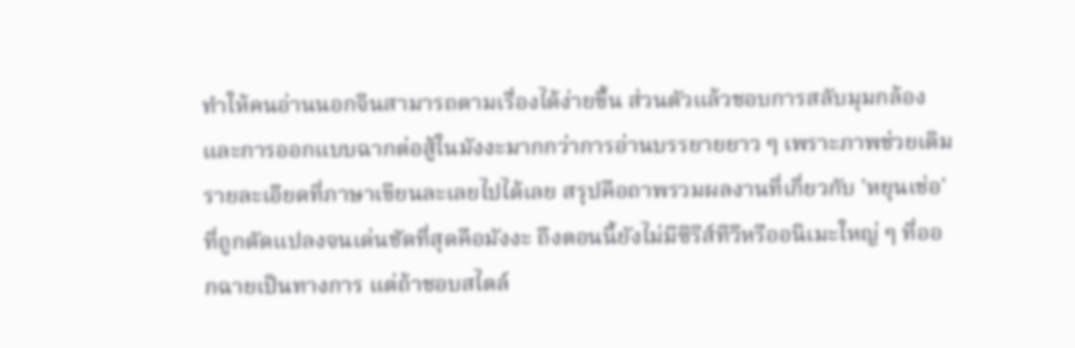ทำให้คนอ่านนอกจีนสามารถตามเรื่องได้ง่ายขึ้น ส่วนตัวแล้วชอบการสลับมุมกล้องและการออกแบบฉากต่อสู้ในมังงะมากกว่าการอ่านบรรยายยาว ๆ เพราะภาพช่วยเติมรายละเอียดที่ภาษาเขียนละเลยไปได้เลย สรุปคือถาพรวมผลงานที่เกี่ยวกับ 'หยุนเช่อ' ที่ถูกดัดแปลงจนเด่นชัดที่สุดคือมังงะ ถึงตอนนี้ยังไม่มีซีรีส์ทีวีหรืออนิเมะใหญ่ ๆ ที่ออกฉายเป็นทางการ แต่ถ้าชอบสไตล์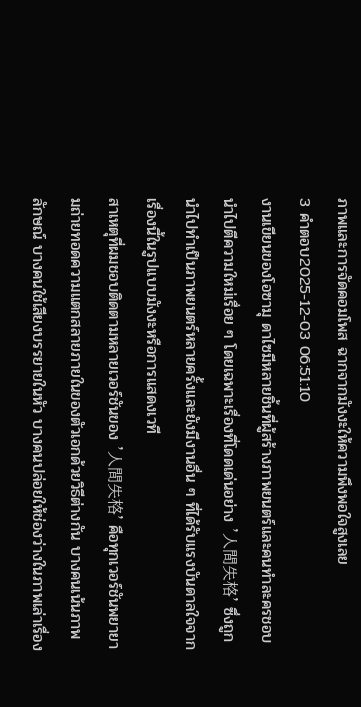ภาพและการจัดคอมโพส ฉากจากมังงะให้ความพึงพอใจสูงเลย
3 คำตอบ2025-12-03 06:51:10
งานเขียนของโอซามุ ดาไซมีหลายชิ้นที่ผู้สร้างภาพยนตร์และคนทำละครชอบนำไปตีความใหม่เรื่อย ๆ โดยเฉพาะเรื่องที่โดดเด่นอย่าง '人間失格' ซึ่งถูกนำไปทำเป็นภาพยนตร์หลายครั้งและยังมีงานอื่น ๆ ที่ได้รับแรงบันดาลใจจากเรื่องนี้ในรูปแบบมังงะหรือการแสดงเวที
สาเหตุที่ผมชอบติดตามหลายเวอร์ชันของ '人間失格' คือทุกเวอร์ชันพยายามถ่ายทอดความแตกสลายภายในของตัวเอกด้วยวิธีต่างกัน บางคนเน้นภาพลักษณ์ บางคนใช้เสียงบรรยายในหัว บางคนปล่อยให้ช่องว่างในภาพเล่าเรื่อง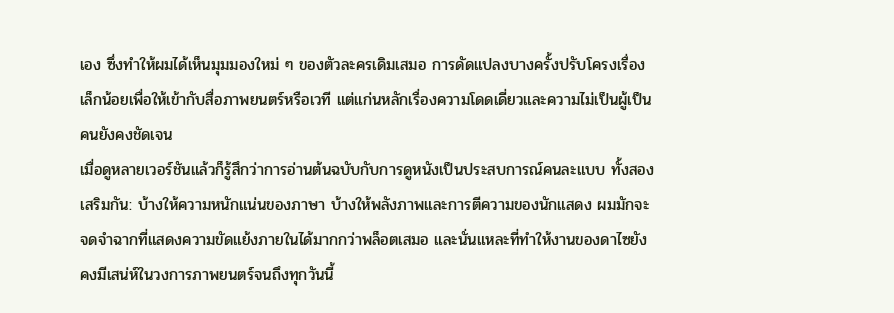เอง ซึ่งทำให้ผมได้เห็นมุมมองใหม่ ๆ ของตัวละครเดิมเสมอ การดัดแปลงบางครั้งปรับโครงเรื่องเล็กน้อยเพื่อให้เข้ากับสื่อภาพยนตร์หรือเวที แต่แก่นหลักเรื่องความโดดเดี่ยวและความไม่เป็นผู้เป็นคนยังคงชัดเจน
เมื่อดูหลายเวอร์ชันแล้วก็รู้สึกว่าการอ่านต้นฉบับกับการดูหนังเป็นประสบการณ์คนละแบบ ทั้งสองเสริมกัน: บ้างให้ความหนักแน่นของภาษา บ้างให้พลังภาพและการตีความของนักแสดง ผมมักจะจดจำฉากที่แสดงความขัดแย้งภายในได้มากกว่าพล็อตเสมอ และนั่นแหละที่ทำให้งานของดาไซยังคงมีเสน่ห์ในวงการภาพยนตร์จนถึงทุกวันนี้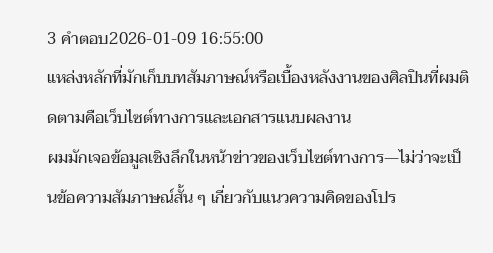3 คำตอบ2026-01-09 16:55:00
แหล่งหลักที่มักเก็บบทสัมภาษณ์หรือเบื้องหลังงานของศิลปินที่ผมติดตามคือเว็บไซต์ทางการและเอกสารแนบผลงาน
ผมมักเจอข้อมูลเชิงลึกในหน้าข่าวของเว็บไซต์ทางการ—ไม่ว่าจะเป็นข้อความสัมภาษณ์สั้น ๆ เกี่ยวกับแนวความคิดของโปร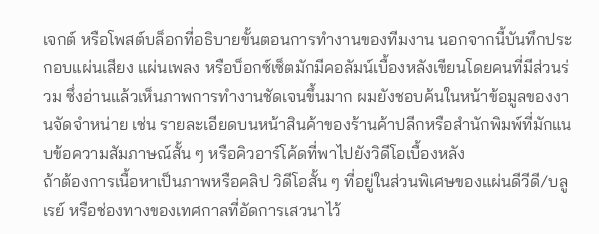เจกต์ หรือโพสต์บล็อกที่อธิบายขั้นตอนการทำงานของทีมงาน นอกจากนี้บันทึกประกอบแผ่นเสียง แผ่นเพลง หรือบ็อกซ์เซ็ตมักมีคอลัมน์เบื้องหลังเขียนโดยคนที่มีส่วนร่วม ซึ่งอ่านแล้วเห็นภาพการทำงานชัดเจนขึ้นมาก ผมยังชอบค้นในหน้าข้อมูลของงานจัดจำหน่าย เช่น รายละเอียดบนหน้าสินค้าของร้านค้าปลีกหรือสำนักพิมพ์ที่มักแนบข้อความสัมภาษณ์สั้น ๆ หรือคิวอาร์โค้ดที่พาไปยังวิดีโอเบื้องหลัง
ถ้าต้องการเนื้อหาเป็นภาพหรือคลิป วิดีโอสั้น ๆ ที่อยู่ในส่วนพิเศษของแผ่นดีวีดี/บลูเรย์ หรือช่องทางของเทศกาลที่อัดการเสวนาไว้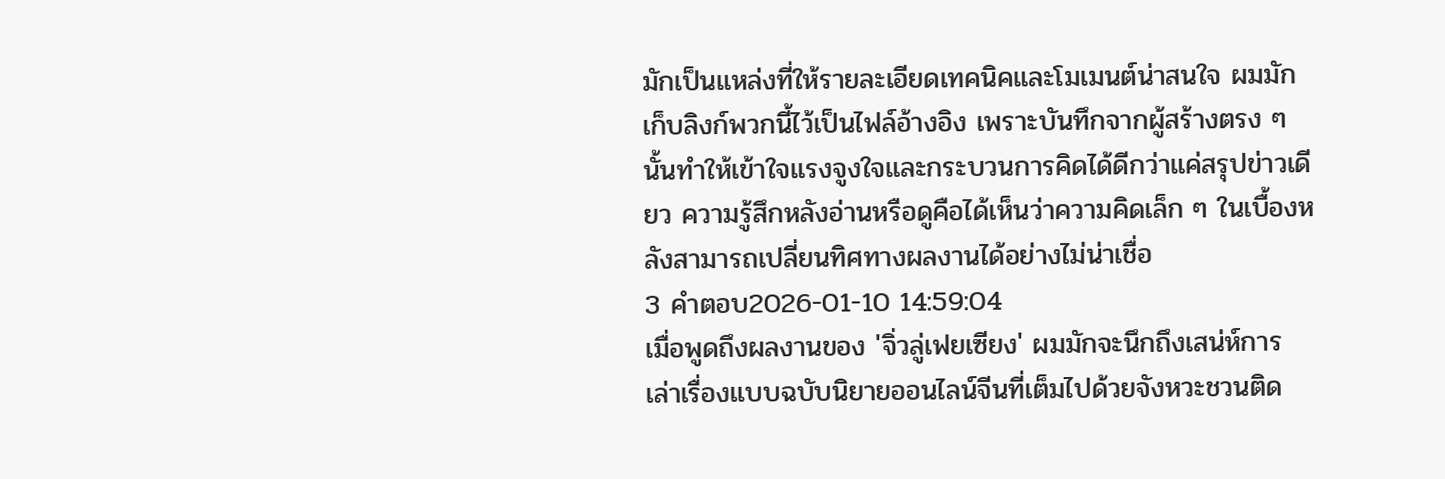มักเป็นแหล่งที่ให้รายละเอียดเทคนิคและโมเมนต์น่าสนใจ ผมมักเก็บลิงก์พวกนี้ไว้เป็นไฟล์อ้างอิง เพราะบันทึกจากผู้สร้างตรง ๆ นั้นทำให้เข้าใจแรงจูงใจและกระบวนการคิดได้ดีกว่าแค่สรุปข่าวเดียว ความรู้สึกหลังอ่านหรือดูคือได้เห็นว่าความคิดเล็ก ๆ ในเบื้องหลังสามารถเปลี่ยนทิศทางผลงานได้อย่างไม่น่าเชื่อ
3 คำตอบ2026-01-10 14:59:04
เมื่อพูดถึงผลงานของ 'จิ่วลู่เฟยเซียง' ผมมักจะนึกถึงเสน่ห์การเล่าเรื่องแบบฉบับนิยายออนไลน์จีนที่เต็มไปด้วยจังหวะชวนติด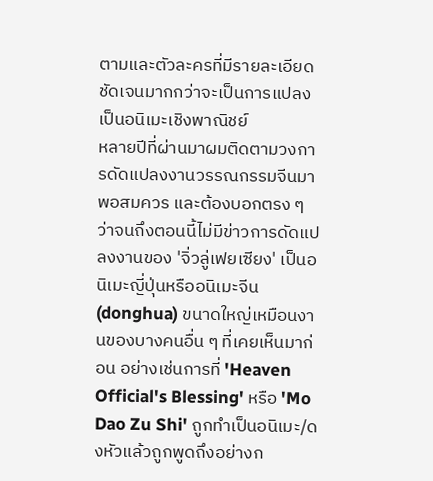ตามและตัวละครที่มีรายละเอียดชัดเจนมากกว่าจะเป็นการแปลงเป็นอนิเมะเชิงพาณิชย์
หลายปีที่ผ่านมาผมติดตามวงการดัดแปลงงานวรรณกรรมจีนมาพอสมควร และต้องบอกตรง ๆ ว่าจนถึงตอนนี้ไม่มีข่าวการดัดแปลงงานของ 'จิ่วลู่เฟยเซียง' เป็นอนิเมะญี่ปุ่นหรืออนิเมะจีน (donghua) ขนาดใหญ่เหมือนงานของบางคนอื่น ๆ ที่เคยเห็นมาก่อน อย่างเช่นการที่ 'Heaven Official's Blessing' หรือ 'Mo Dao Zu Shi' ถูกทำเป็นอนิเมะ/ดงหัวแล้วถูกพูดถึงอย่างก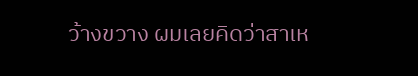ว้างขวาง ผมเลยคิดว่าสาเห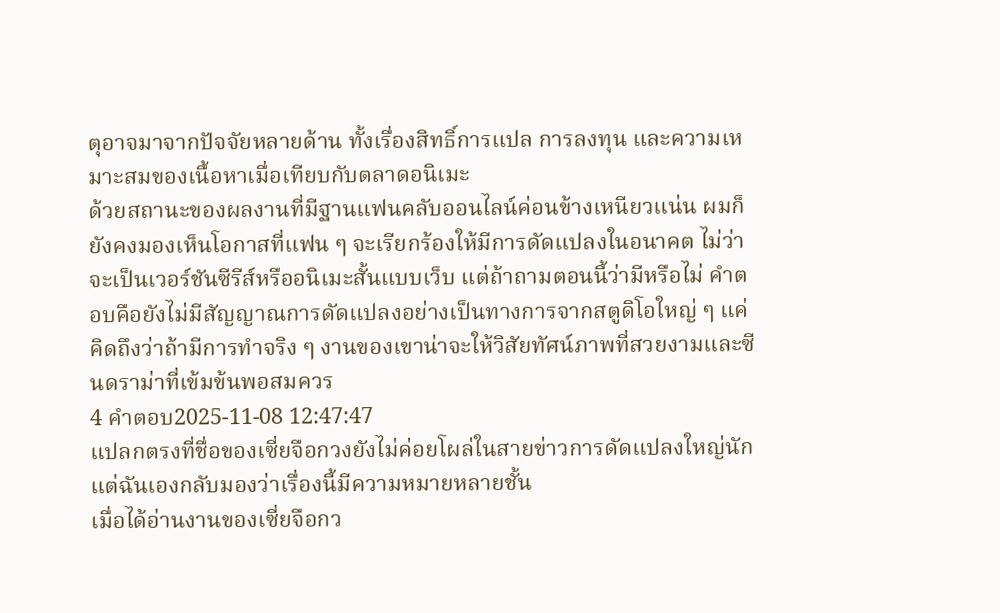ตุอาจมาจากปัจจัยหลายด้าน ทั้งเรื่องสิทธิ์การแปล การลงทุน และความเหมาะสมของเนื้อหาเมื่อเทียบกับตลาดอนิเมะ
ด้วยสถานะของผลงานที่มีฐานแฟนคลับออนไลน์ค่อนข้างเหนียวแน่น ผมก็ยังคงมองเห็นโอกาสที่แฟน ๆ จะเรียกร้องให้มีการดัดแปลงในอนาคต ไม่ว่าจะเป็นเวอร์ชันซีรีส์หรืออนิเมะสั้นแบบเว็บ แต่ถ้าถามตอนนี้ว่ามีหรือไม่ คำตอบคือยังไม่มีสัญญาณการดัดแปลงอย่างเป็นทางการจากสตูดิโอใหญ่ ๆ แค่คิดถึงว่าถ้ามีการทำจริง ๆ งานของเขาน่าจะให้วิสัยทัศน์ภาพที่สวยงามและซีนดราม่าที่เข้มข้นพอสมควร
4 คำตอบ2025-11-08 12:47:47
แปลกตรงที่ชื่อของเซี่ยจือกวงยังไม่ค่อยโผล่ในสายข่าวการดัดแปลงใหญ่นัก แต่ฉันเองกลับมองว่าเรื่องนี้มีความหมายหลายชั้น
เมื่อได้อ่านงานของเซี่ยจือกว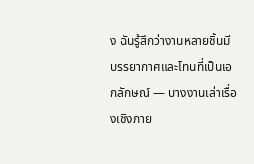ง ฉันรู้สึกว่างานหลายชิ้นมีบรรยากาศและโทนที่เป็นเอกลักษณ์ — บางงานเล่าเรื่องเชิงภาย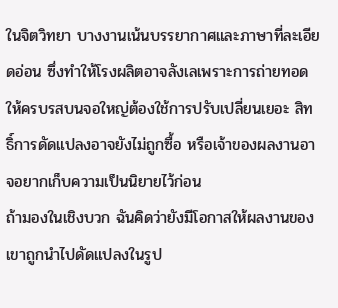ในจิตวิทยา บางงานเน้นบรรยากาศและภาษาที่ละเอียดอ่อน ซึ่งทำให้โรงผลิตอาจลังเลเพราะการถ่ายทอดให้ครบรสบนจอใหญ่ต้องใช้การปรับเปลี่ยนเยอะ สิทธิ์การดัดแปลงอาจยังไม่ถูกซื้อ หรือเจ้าของผลงานอาจอยากเก็บความเป็นนิยายไว้ก่อน
ถ้ามองในเชิงบวก ฉันคิดว่ายังมีโอกาสให้ผลงานของเขาถูกนำไปดัดแปลงในรูป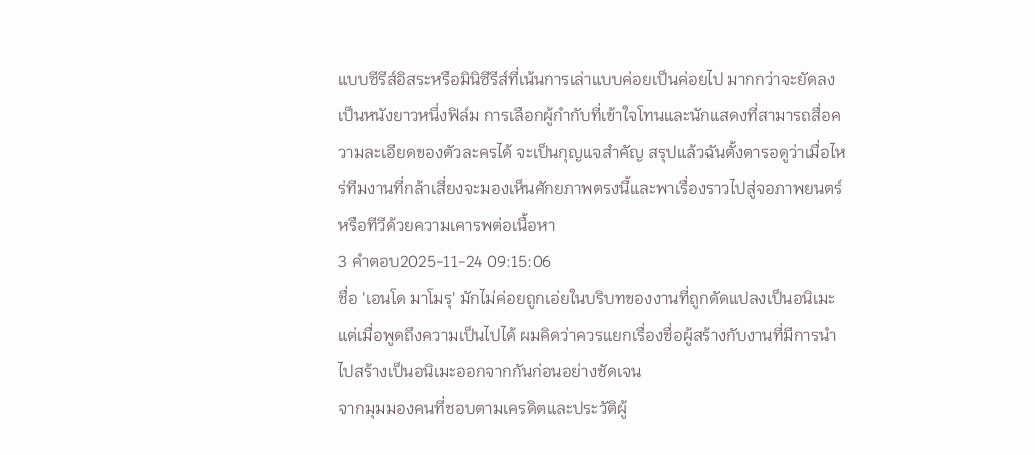แบบซีรีส์อิสระหรือมินิซีรีส์ที่เน้นการเล่าแบบค่อยเป็นค่อยไป มากกว่าจะยัดลงเป็นหนังยาวหนึ่งฟิล์ม การเลือกผู้กำกับที่เข้าใจโทนและนักแสดงที่สามารถสื่อความละเอียดของตัวละครได้ จะเป็นกุญแจสำคัญ สรุปแล้วฉันตั้งตารอดูว่าเมื่อไหร่ทีมงานที่กล้าเสี่ยงจะมองเห็นศักยภาพตรงนี้และพาเรื่องราวไปสู่จอภาพยนตร์หรือทีวีด้วยความเคารพต่อเนื้อหา
3 คำตอบ2025-11-24 09:15:06
ชื่อ 'เอนโด มาโมรุ' มักไม่ค่อยถูกเอ่ยในบริบทของงานที่ถูกดัดแปลงเป็นอนิเมะ แต่เมื่อพูดถึงความเป็นไปได้ ผมคิดว่าควรแยกเรื่องชื่อผู้สร้างกับงานที่มีการนำไปสร้างเป็นอนิเมะออกจากกันก่อนอย่างชัดเจน
จากมุมมองคนที่ชอบตามเครดิตและประวัติผู้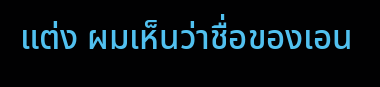แต่ง ผมเห็นว่าชื่อของเอน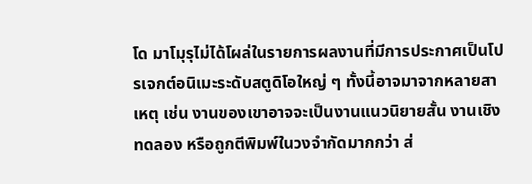โด มาโมุรุไม่ได้โผล่ในรายการผลงานที่มีการประกาศเป็นโปรเจกต์อนิเมะระดับสตูดิโอใหญ่ ๆ ทั้งนี้อาจมาจากหลายสาเหตุ เช่น งานของเขาอาจจะเป็นงานแนวนิยายสั้น งานเชิงทดลอง หรือถูกตีพิมพ์ในวงจำกัดมากกว่า ส่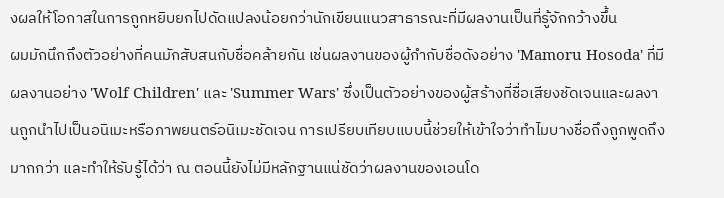งผลให้โอกาสในการถูกหยิบยกไปดัดแปลงน้อยกว่านักเขียนแนวสาธารณะที่มีผลงานเป็นที่รู้จักกว้างขึ้น
ผมมักนึกถึงตัวอย่างที่คนมักสับสนกับชื่อคล้ายกัน เช่นผลงานของผู้กำกับชื่อดังอย่าง 'Mamoru Hosoda' ที่มีผลงานอย่าง 'Wolf Children' และ 'Summer Wars' ซึ่งเป็นตัวอย่างของผู้สร้างที่ชื่อเสียงชัดเจนและผลงานถูกนำไปเป็นอนิเมะหรือภาพยนตร์อนิเมะชัดเจน การเปรียบเทียบแบบนี้ช่วยให้เข้าใจว่าทำไมบางชื่อถึงถูกพูดถึงมากกว่า และทำให้รับรู้ได้ว่า ณ ตอนนี้ยังไม่มีหลักฐานแน่ชัดว่าผลงานของเอนโด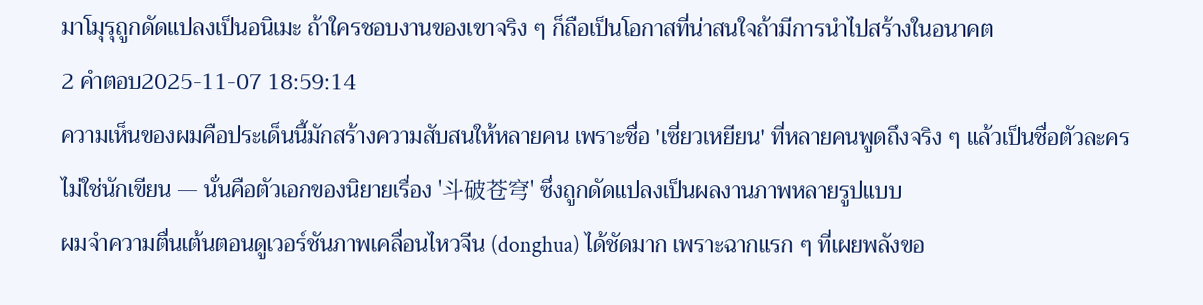มาโมุรุถูกดัดแปลงเป็นอนิเมะ ถ้าใครชอบงานของเขาจริง ๆ ก็ถือเป็นโอกาสที่น่าสนใจถ้ามีการนำไปสร้างในอนาคต
2 คำตอบ2025-11-07 18:59:14
ความเห็นของผมคือประเด็นนี้มักสร้างความสับสนให้หลายคน เพราะชื่อ 'เซี่ยวเหยียน' ที่หลายคนพูดถึงจริง ๆ แล้วเป็นชื่อตัวละครไม่ใช่นักเขียน — นั่นคือตัวเอกของนิยายเรื่อง '斗破苍穹' ซึ่งถูกดัดแปลงเป็นผลงานภาพหลายรูปแบบ
ผมจำความตื่นเต้นตอนดูเวอร์ชันภาพเคลื่อนไหวจีน (donghua) ได้ชัดมาก เพราะฉากแรก ๆ ที่เผยพลังขอ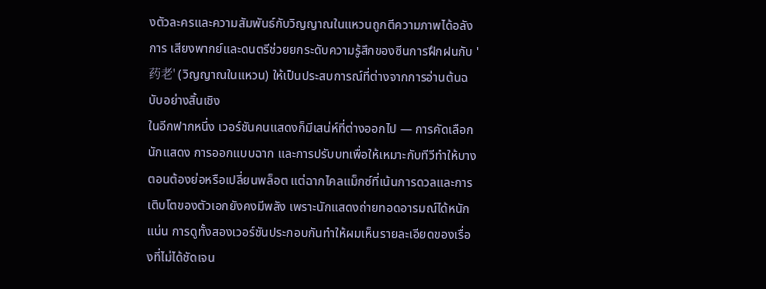งตัวละครและความสัมพันธ์กับวิญญาณในแหวนถูกตีความภาพได้อลังการ เสียงพากย์และดนตรีช่วยยกระดับความรู้สึกของซีนการฝึกฝนกับ '药老' (วิญญาณในแหวน) ให้เป็นประสบการณ์ที่ต่างจากการอ่านต้นฉบับอย่างสิ้นเชิง
ในอีกฟากหนึ่ง เวอร์ชันคนแสดงก็มีเสน่ห์ที่ต่างออกไป — การคัดเลือกนักแสดง การออกแบบฉาก และการปรับบทเพื่อให้เหมาะกับทีวีทำให้บางตอนต้องย่อหรือเปลี่ยนพล็อต แต่ฉากไคลแม็กซ์ที่เน้นการดวลและการเติบโตของตัวเอกยังคงมีพลัง เพราะนักแสดงถ่ายทอดอารมณ์ได้หนักแน่น การดูทั้งสองเวอร์ชันประกอบกันทำให้ผมเห็นรายละเอียดของเรื่องที่ไม่ได้ชัดเจน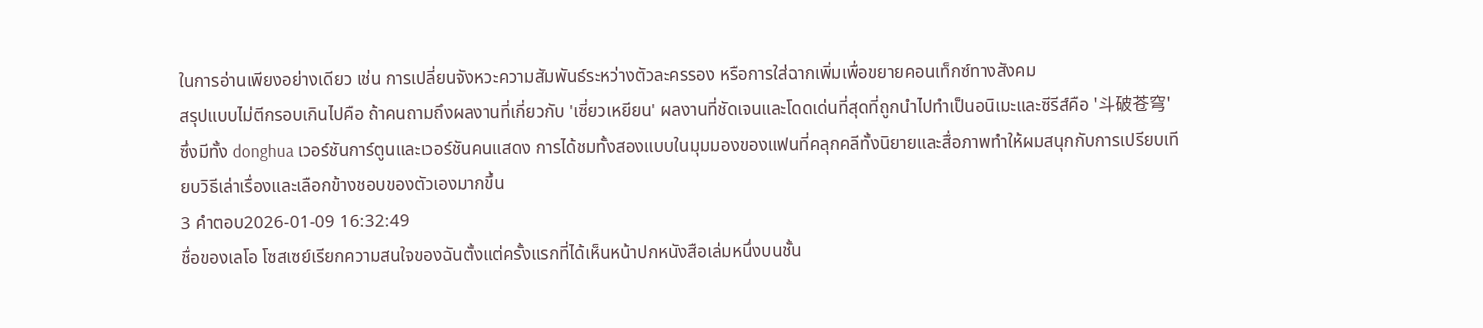ในการอ่านเพียงอย่างเดียว เช่น การเปลี่ยนจังหวะความสัมพันธ์ระหว่างตัวละครรอง หรือการใส่ฉากเพิ่มเพื่อขยายคอนเท็กซ์ทางสังคม
สรุปแบบไม่ตีกรอบเกินไปคือ ถ้าคนถามถึงผลงานที่เกี่ยวกับ 'เซี่ยวเหยียน' ผลงานที่ชัดเจนและโดดเด่นที่สุดที่ถูกนำไปทำเป็นอนิเมะและซีรีส์คือ '斗破苍穹' ซึ่งมีทั้ง donghua เวอร์ชันการ์ตูนและเวอร์ชันคนแสดง การได้ชมทั้งสองแบบในมุมมองของแฟนที่คลุกคลีทั้งนิยายและสื่อภาพทำให้ผมสนุกกับการเปรียบเทียบวิธีเล่าเรื่องและเลือกข้างชอบของตัวเองมากขึ้น
3 คำตอบ2026-01-09 16:32:49
ชื่อของเลโอ โซสเซย์เรียกความสนใจของฉันตั้งแต่ครั้งแรกที่ได้เห็นหน้าปกหนังสือเล่มหนึ่งบนชั้น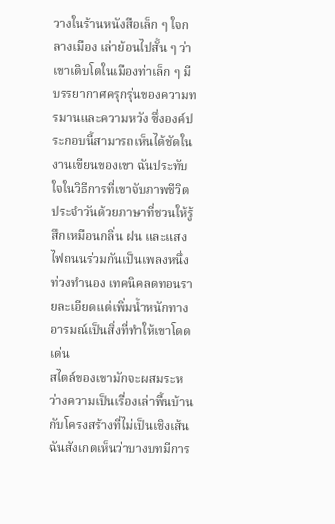วางในร้านหนังสือเล็ก ๆ ใจกลางเมือง เล่าย้อนไปสั้น ๆ ว่าเขาเติบโตในเมืองท่าเล็ก ๆ มีบรรยากาศครุกรุ่นของความทรมานและความหวัง ซึ่งองค์ประกอบนี้สามารถเห็นได้ชัดในงานเขียนของเขา ฉันประทับใจในวิธีการที่เขาจับภาพชีวิตประจำวันด้วยภาษาที่ชวนให้รู้สึกเหมือนกลิ่น ฝน และแสงไฟถนนร่วมกันเป็นเพลงหนึ่งท่วงทำนอง เทคนิคลดทอนรายละเอียดแต่เพิ่มน้ำหนักทางอารมณ์เป็นสิ่งที่ทำให้เขาโดดเด่น
สไตล์ของเขามักจะผสมระหว่างความเป็นเรื่องเล่าพื้นบ้านกับโครงสร้างที่ไม่เป็นเชิงเส้น ฉันสังเกตเห็นว่าบางบทมีการ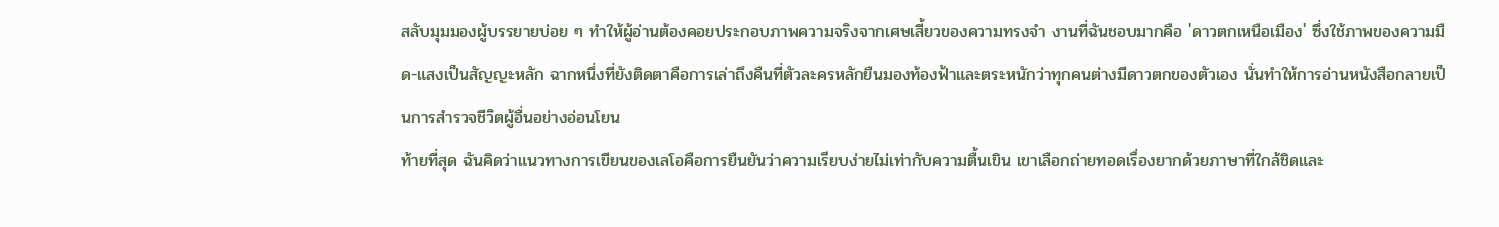สลับมุมมองผู้บรรยายบ่อย ๆ ทำให้ผู้อ่านต้องคอยประกอบภาพความจริงจากเศษเสี้ยวของความทรงจำ งานที่ฉันชอบมากคือ 'ดาวตกเหนือเมือง' ซึ่งใช้ภาพของความมืด-แสงเป็นสัญญะหลัก ฉากหนึ่งที่ยังติดตาคือการเล่าถึงคืนที่ตัวละครหลักยืนมองท้องฟ้าและตระหนักว่าทุกคนต่างมีดาวตกของตัวเอง นั่นทำให้การอ่านหนังสือกลายเป็นการสำรวจชีวิตผู้อื่นอย่างอ่อนโยน
ท้ายที่สุด ฉันคิดว่าแนวทางการเขียนของเลโอคือการยืนยันว่าความเรียบง่ายไม่เท่ากับความตื้นเขิน เขาเลือกถ่ายทอดเรื่องยากด้วยภาษาที่ใกล้ชิดและ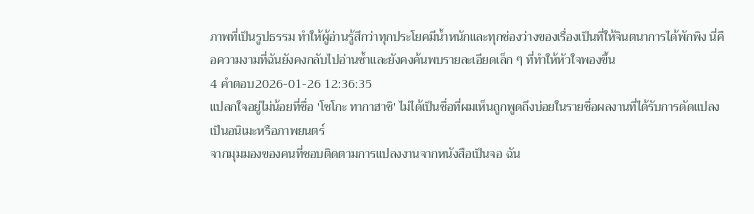ภาพที่เป็นรูปธรรม ทำให้ผู้อ่านรู้สึกว่าทุกประโยคมีน้ำหนักและทุกช่องว่างของเรื่องเป็นที่ให้จินตนาการได้พักพิง นี่คือความงามที่ฉันยังคงกลับไปอ่านซ้ำและยังคงค้นพบรายละเอียดเล็ก ๆ ที่ทำให้หัวใจพองขึ้น
4 คำตอบ2026-01-26 12:36:35
แปลกใจอยู่ไม่น้อยที่ชื่อ 'โชโกะ ทากาฮาชิ' ไม่ได้เป็นชื่อที่ผมเห็นถูกพูดถึงบ่อยในรายชื่อผลงานที่ได้รับการดัดแปลงเป็นอนิเมะหรือภาพยนตร์
จากมุมมองของคนที่ชอบติดตามการแปลงงานจากหนังสือเป็นจอ ฉัน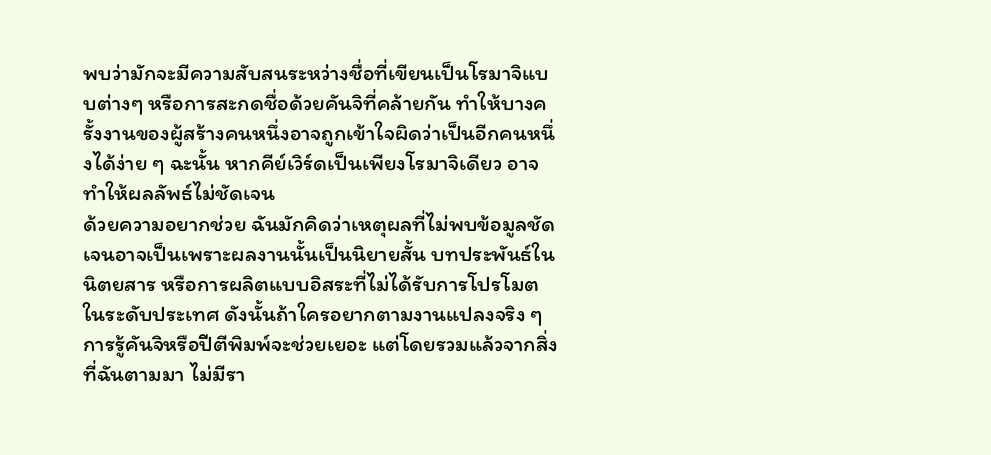พบว่ามักจะมีความสับสนระหว่างชื่อที่เขียนเป็นโรมาจิแบบต่างๆ หรือการสะกดชื่อด้วยคันจิที่คล้ายกัน ทำให้บางครั้งงานของผู้สร้างคนหนึ่งอาจถูกเข้าใจผิดว่าเป็นอีกคนหนึ่งได้ง่าย ๆ ฉะนั้น หากคีย์เวิร์ดเป็นเพียงโรมาจิเดียว อาจทำให้ผลลัพธ์ไม่ชัดเจน
ด้วยความอยากช่วย ฉันมักคิดว่าเหตุผลที่ไม่พบข้อมูลชัดเจนอาจเป็นเพราะผลงานนั้นเป็นนิยายสั้น บทประพันธ์ในนิตยสาร หรือการผลิตแบบอิสระที่ไม่ได้รับการโปรโมตในระดับประเทศ ดังนั้นถ้าใครอยากตามงานแปลงจริง ๆ การรู้คันจิหรือปีตีพิมพ์จะช่วยเยอะ แต่โดยรวมแล้วจากสิ่งที่ฉันตามมา ไม่มีรา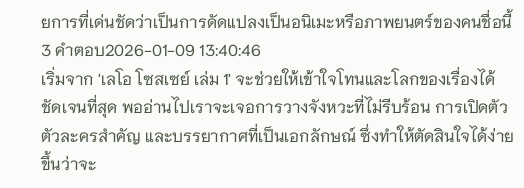ยการที่เด่นชัดว่าเป็นการดัดแปลงเป็นอนิเมะหรือภาพยนตร์ของคนชื่อนี้
3 คำตอบ2026-01-09 13:40:46
เริ่มจาก 'เลโอ โซสเซย์ เล่ม 1' จะช่วยให้เข้าใจโทนและโลกของเรื่องได้ชัดเจนที่สุด พออ่านไปเราจะเจอการวางจังหวะที่ไม่รีบร้อน การเปิดตัวตัวละครสำคัญ และบรรยากาศที่เป็นเอกลักษณ์ ซึ่งทำให้ตัดสินใจได้ง่ายขึ้นว่าจะ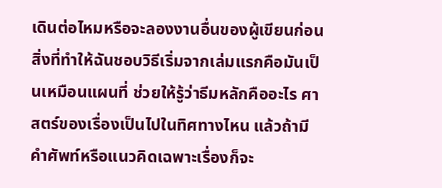เดินต่อไหมหรือจะลองงานอื่นของผู้เขียนก่อน
สิ่งที่ทำให้ฉันชอบวิธีเริ่มจากเล่มแรกคือมันเป็นเหมือนแผนที่ ช่วยให้รู้ว่าธีมหลักคืออะไร ศาสตร์ของเรื่องเป็นไปในทิศทางไหน แล้วถ้ามีคำศัพท์หรือแนวคิดเฉพาะเรื่องก็จะ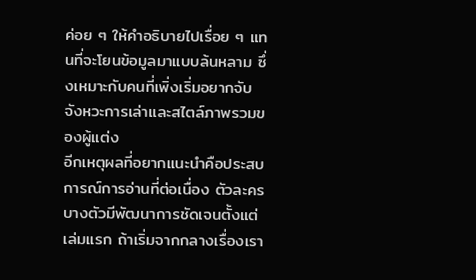ค่อย ๆ ให้คำอธิบายไปเรื่อย ๆ แทนที่จะโยนข้อมูลมาแบบล้นหลาม ซึ่งเหมาะกับคนที่เพิ่งเริ่มอยากจับจังหวะการเล่าและสไตล์ภาพรวมของผู้แต่ง
อีกเหตุผลที่อยากแนะนำคือประสบการณ์การอ่านที่ต่อเนื่อง ตัวละครบางตัวมีพัฒนาการชัดเจนตั้งแต่เล่มแรก ถ้าเริ่มจากกลางเรื่องเรา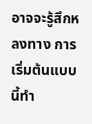อาจจะรู้สึกหลงทาง การเริ่มต้นแบบนี้ทำ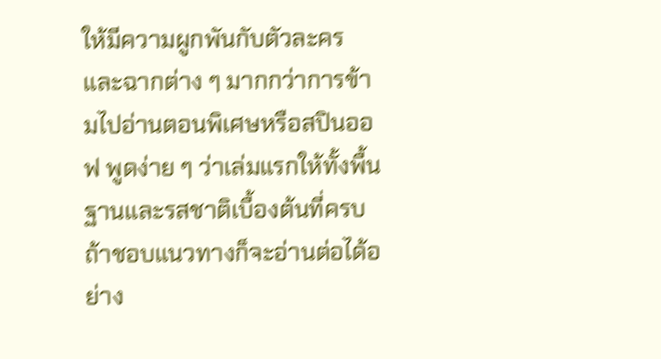ให้มีความผูกพันกับตัวละครและฉากต่าง ๆ มากกว่าการข้ามไปอ่านตอนพิเศษหรือสปินออฟ พูดง่าย ๆ ว่าเล่มแรกให้ทั้งพื้นฐานและรสชาติเบื้องต้นที่ครบ ถ้าชอบแนวทางก็จะอ่านต่อได้อย่าง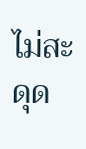ไม่สะดุด